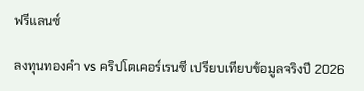ฟรีแลนซ์

ลงทุนทองคำ vs คริปโตเคอร์เรนซี เปรียบเทียบข้อมูลจริงปี 2026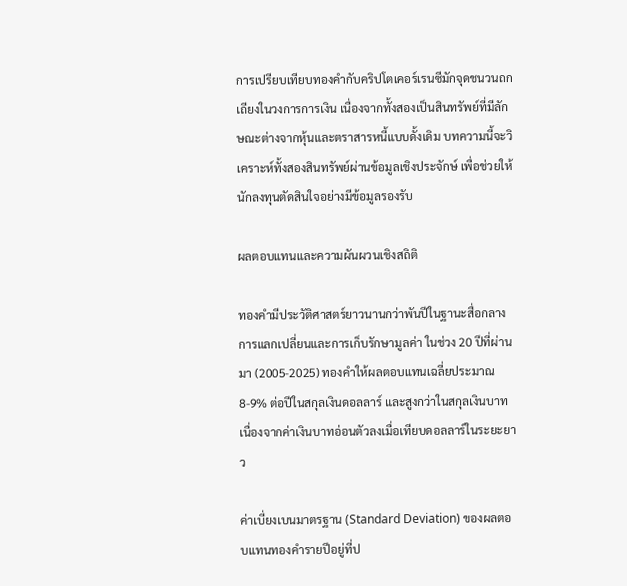การเปรียบเทียบทองคำกับคริปโตเคอร์เรนซีมักจุดชนวนถกเถียงในวงการการเงิน เนื่องจากทั้งสองเป็นสินทรัพย์ที่มีลักษณะต่างจากหุ้นและตราสารหนี้แบบดั้งเดิม บทความนี้จะวิเคราะห์ทั้งสองสินทรัพย์ผ่านข้อมูลเชิงประจักษ์ เพื่อช่วยให้นักลงทุนตัดสินใจอย่างมีข้อมูลรองรับ

ผลตอบแทนและความผันผวนเชิงสถิติ

ทองคำมีประวัติศาสตร์ยาวนานกว่าพันปีในฐานะสื่อกลางการแลกเปลี่ยนและการเก็บรักษามูลค่า ในช่วง 20 ปีที่ผ่านมา (2005-2025) ทองคำให้ผลตอบแทนเฉลี่ยประมาณ 8-9% ต่อปีในสกุลเงินดอลลาร์ และสูงกว่าในสกุลเงินบาทเนื่องจากค่าเงินบาทอ่อนตัวลงเมื่อเทียบดอลลาร์ในระยะยาว

ค่าเบี่ยงเบนมาตรฐาน (Standard Deviation) ของผลตอบแทนทองคำรายปีอยู่ที่ป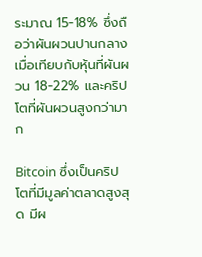ระมาณ 15-18% ซึ่งถือว่าผันผวนปานกลาง เมื่อเทียบกับหุ้นที่ผันผวน 18-22% และคริปโตที่ผันผวนสูงกว่ามาก

Bitcoin ซึ่งเป็นคริปโตที่มีมูลค่าตลาดสูงสุด มีผ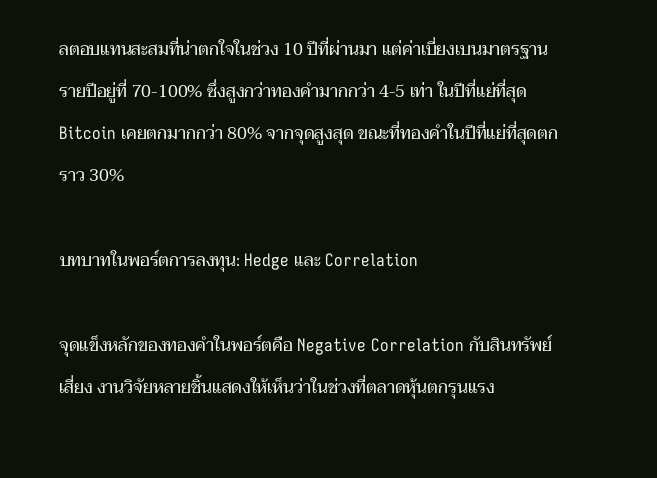ลตอบแทนสะสมที่น่าตกใจในช่วง 10 ปีที่ผ่านมา แต่ค่าเบี่ยงเบนมาตรฐานรายปีอยู่ที่ 70-100% ซึ่งสูงกว่าทองคำมากกว่า 4-5 เท่า ในปีที่แย่ที่สุด Bitcoin เคยตกมากกว่า 80% จากจุดสูงสุด ขณะที่ทองคำในปีที่แย่ที่สุดตกราว 30%

บทบาทในพอร์ตการลงทุน: Hedge และ Correlation

จุดแข็งหลักของทองคำในพอร์ตคือ Negative Correlation กับสินทรัพย์เสี่ยง งานวิจัยหลายชิ้นแสดงให้เห็นว่าในช่วงที่ตลาดหุ้นตกรุนแรง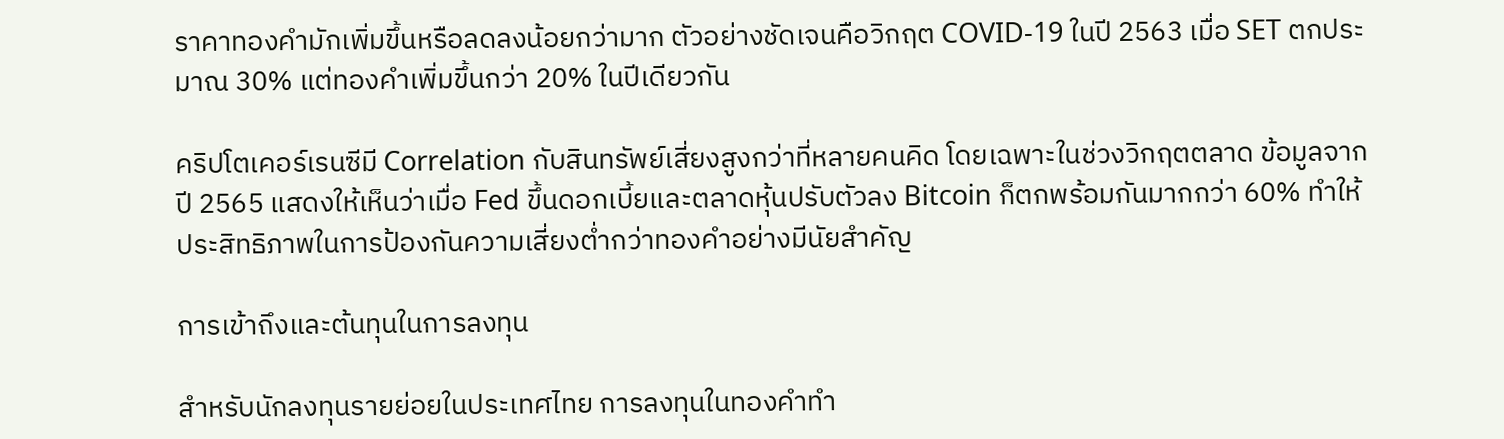ราคาทองคำมักเพิ่มขึ้นหรือลดลงน้อยกว่ามาก ตัวอย่างชัดเจนคือวิกฤต COVID-19 ในปี 2563 เมื่อ SET ตกประมาณ 30% แต่ทองคำเพิ่มขึ้นกว่า 20% ในปีเดียวกัน

คริปโตเคอร์เรนซีมี Correlation กับสินทรัพย์เสี่ยงสูงกว่าที่หลายคนคิด โดยเฉพาะในช่วงวิกฤตตลาด ข้อมูลจากปี 2565 แสดงให้เห็นว่าเมื่อ Fed ขึ้นดอกเบี้ยและตลาดหุ้นปรับตัวลง Bitcoin ก็ตกพร้อมกันมากกว่า 60% ทำให้ประสิทธิภาพในการป้องกันความเสี่ยงต่ำกว่าทองคำอย่างมีนัยสำคัญ

การเข้าถึงและต้นทุนในการลงทุน

สำหรับนักลงทุนรายย่อยในประเทศไทย การลงทุนในทองคำทำ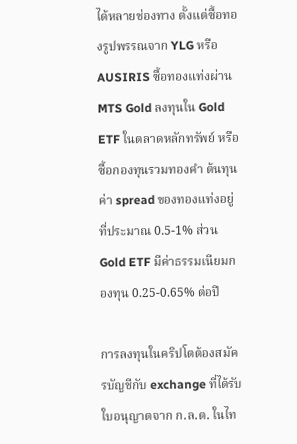ได้หลายช่องทาง ตั้งแต่ซื้อทองรูปพรรณจาก YLG หรือ AUSIRIS ซื้อทองแท่งผ่าน MTS Gold ลงทุนใน Gold ETF ในตลาดหลักทรัพย์ หรือซื้อกองทุนรวมทองคำ ต้นทุนค่า spread ของทองแท่งอยู่ที่ประมาณ 0.5-1% ส่วน Gold ETF มีค่าธรรมเนียมกองทุน 0.25-0.65% ต่อปี

การลงทุนในคริปโตต้องสมัครบัญชีกับ exchange ที่ได้รับใบอนุญาตจาก ก.ล.ต. ในไท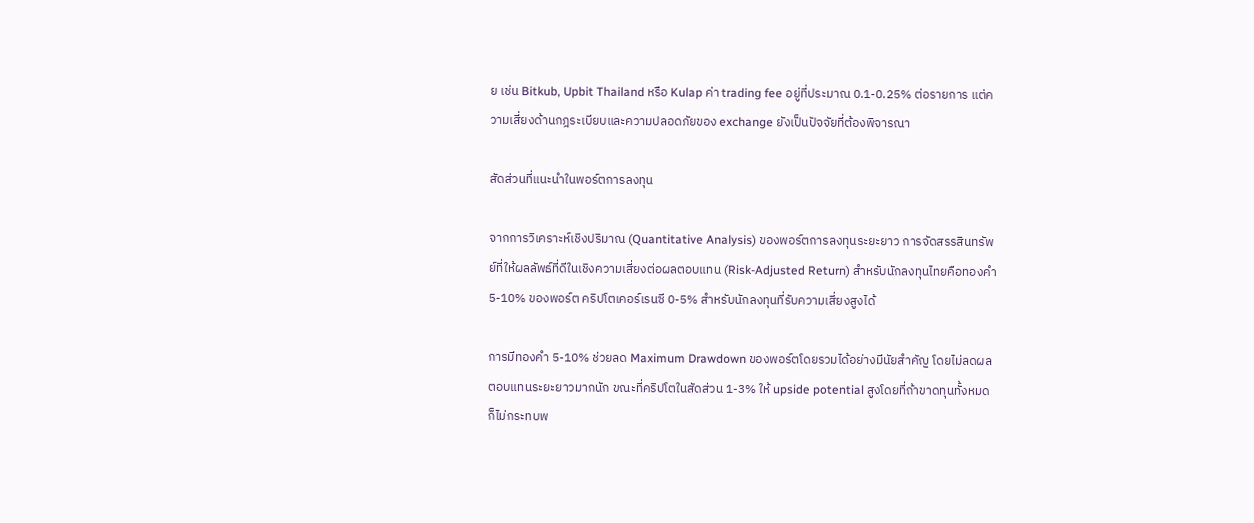ย เช่น Bitkub, Upbit Thailand หรือ Kulap ค่า trading fee อยู่ที่ประมาณ 0.1-0.25% ต่อรายการ แต่ความเสี่ยงด้านกฎระเบียบและความปลอดภัยของ exchange ยังเป็นปัจจัยที่ต้องพิจารณา

สัดส่วนที่แนะนำในพอร์ตการลงทุน

จากการวิเคราะห์เชิงปริมาณ (Quantitative Analysis) ของพอร์ตการลงทุนระยะยาว การจัดสรรสินทรัพย์ที่ให้ผลลัพธ์ที่ดีในเชิงความเสี่ยงต่อผลตอบแทน (Risk-Adjusted Return) สำหรับนักลงทุนไทยคือทองคำ 5-10% ของพอร์ต คริปโตเคอร์เรนซี 0-5% สำหรับนักลงทุนที่รับความเสี่ยงสูงได้

การมีทองคำ 5-10% ช่วยลด Maximum Drawdown ของพอร์ตโดยรวมได้อย่างมีนัยสำคัญ โดยไม่ลดผลตอบแทนระยะยาวมากนัก ขณะที่คริปโตในสัดส่วน 1-3% ให้ upside potential สูงโดยที่ถ้าขาดทุนทั้งหมดก็ไม่กระทบพ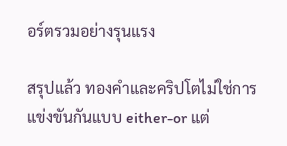อร์ตรวมอย่างรุนแรง

สรุปแล้ว ทองคำและคริปโตไม่ใช่การแข่งขันกันแบบ either-or แต่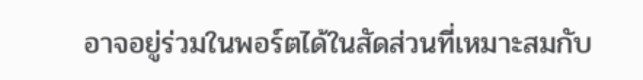อาจอยู่ร่วมในพอร์ตได้ในสัดส่วนที่เหมาะสมกับ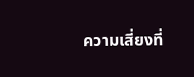ความเสี่ยงที่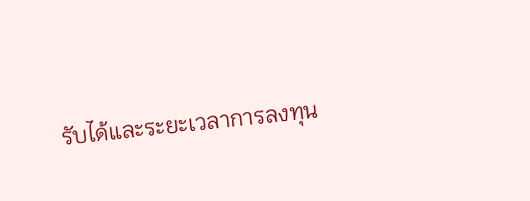รับได้และระยะเวลาการลงทุน